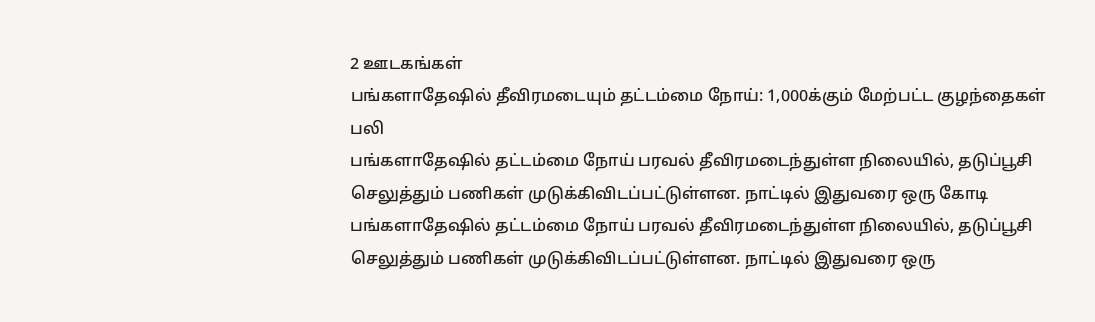2 ஊடகங்கள்
பங்களாதேஷில் தீவிரமடையும் தட்டம்மை நோய்: 1,000க்கும் மேற்பட்ட குழந்தைகள் பலி
பங்களாதேஷில் தட்டம்மை நோய் பரவல் தீவிரமடைந்துள்ள நிலையில், தடுப்பூசி செலுத்தும் பணிகள் முடுக்கிவிடப்பட்டுள்ளன. நாட்டில் இதுவரை ஒரு கோடி
பங்களாதேஷில் தட்டம்மை நோய் பரவல் தீவிரமடைந்துள்ள நிலையில், தடுப்பூசி செலுத்தும் பணிகள் முடுக்கிவிடப்பட்டுள்ளன. நாட்டில் இதுவரை ஒரு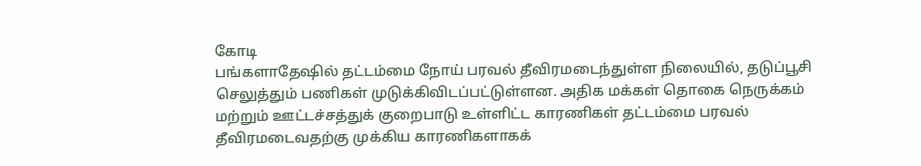கோடி
பங்களாதேஷில் தட்டம்மை நோய் பரவல் தீவிரமடைந்துள்ள நிலையில், தடுப்பூசி செலுத்தும் பணிகள் முடுக்கிவிடப்பட்டுள்ளன. அதிக மக்கள் தொகை நெருக்கம் மற்றும் ஊட்டச்சத்துக் குறைபாடு உள்ளிட்ட காரணிகள் தட்டம்மை பரவல் தீவிரமடைவதற்கு முக்கிய காரணிகளாகக்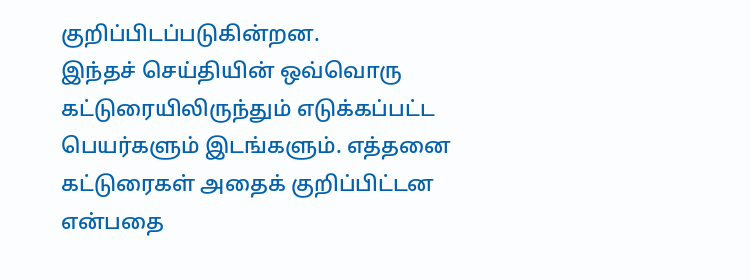குறிப்பிடப்படுகின்றன.
இந்தச் செய்தியின் ஒவ்வொரு கட்டுரையிலிருந்தும் எடுக்கப்பட்ட பெயர்களும் இடங்களும். எத்தனை கட்டுரைகள் அதைக் குறிப்பிட்டன என்பதை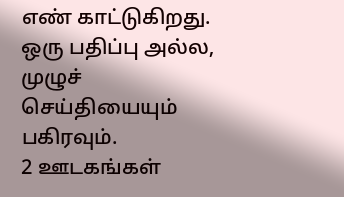எண் காட்டுகிறது.
ஒரு பதிப்பு அல்ல, முழுச் செய்தியையும் பகிரவும்.
2 ஊடகங்கள்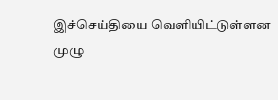இச்செய்தியை வெளியிட்டுள்ளன
முழு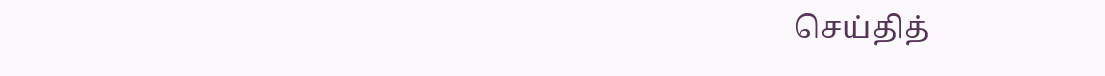செய்தித்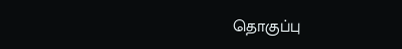தொகுப்பு